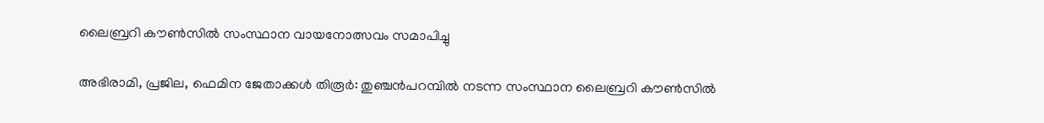ലൈബ്രറി കൗണ്‍സില്‍ സംസ്ഥാന വായനോത്സവം സമാപിച്ചു

അഭിരാമി, പ്രജില, ഫെമിന ജേതാക്കള്‍ തിരൂർ: തുഞ്ചൻപറമ്പിൽ നടന്ന സംസ്ഥാന ലൈബ്രറി കൗണ്‍സില്‍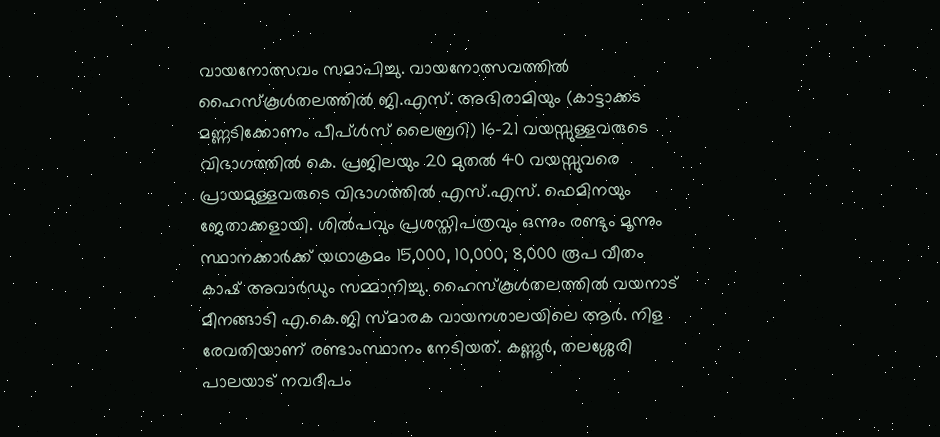വായനോത്സവം സമാപിച്ചു. വായനോത്സവത്തില്‍ ഹൈസ്കൂള്‍തലത്തില്‍ ജി.എസ്. അഭിരാമിയും (കാട്ടാക്കട മണ്ണടിക്കോണം പീപ്ള്‍സ് ലൈബ്രറി) 16-21 വയസ്സുള്ളവരുടെ വിഭാഗത്തില്‍ കെ. പ്രജിലയും 20 മുതല്‍ 40 വയസ്സുവരെ പ്രായമുള്ളവരുടെ വിഭാഗത്തില്‍ എസ്.എസ്. ഫെമിനയും ജേതാക്കളായി. ശില്‍പവും പ്രശസ്തിപത്രവും ഒന്നും രണ്ടും മൂന്നും സ്ഥാനക്കാര്‍ക്ക് യഥാക്രമം 15,000, 10,000, 8,000 രൂപ വീതം കാഷ് അവാര്‍ഡും സമ്മാനിച്ചു. ഹൈസ്കൂള്‍തലത്തില്‍ വയനാട് മീനങ്ങാടി എ.കെ.ജി സ്മാരക വായനശാലയിലെ ആര്‍. നിള രേവതിയാണ് രണ്ടാംസ്ഥാനം നേടിയത്. കണ്ണൂര്‍, തലശ്ശേരി പാലയാട് നവദീപം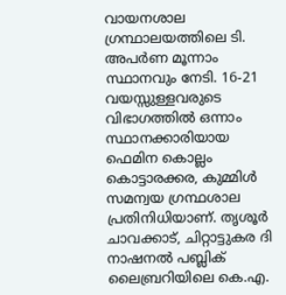വായനശാല ഗ്രന്ഥാലയത്തിലെ ടി. അപര്‍ണ മൂന്നാം സ്ഥാനവും നേടി. 16-21 വയസ്സുള്ളവരുടെ വിഭാഗത്തില്‍ ഒന്നാം സ്ഥാനക്കാരിയായ ഫെമിന കൊല്ലം കൊട്ടാരക്കര, കുമ്മിള്‍ സമന്വയ ഗ്രന്ഥശാല പ്രതിനിധിയാണ്. തൃശൂര്‍ ചാവക്കാട്, ചിറ്റാട്ടുകര ദി നാഷനല്‍ പബ്ലിക് ലൈബ്രറിയിലെ കെ.എ.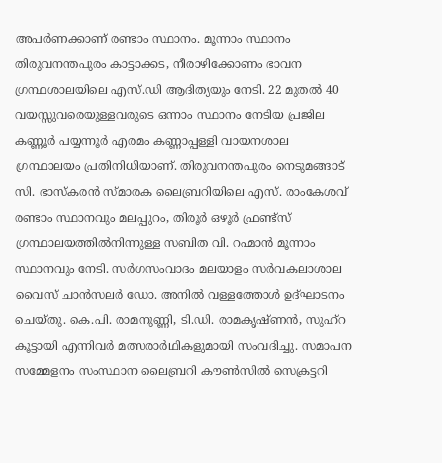അപര്‍ണക്കാണ് രണ്ടാം സ്ഥാനം. മൂന്നാം സ്ഥാനം തിരുവനന്തപുരം കാട്ടാക്കട, നീരാഴിക്കോണം ഭാവന ഗ്രന്ഥശാലയിലെ എസ്.ഡി ആദിത്യയും നേടി. 22 മുതല്‍ 40 വയസ്സുവരെയുള്ളവരുടെ ഒന്നാം സ്ഥാനം നേടിയ പ്രജില കണ്ണൂര്‍ പയ്യന്നൂര്‍ എരമം കണ്ണാപ്പള്ളി വായനശാല ഗ്രന്ഥാലയം പ്രതിനിധിയാണ്. തിരുവനന്തപുരം നെടുമങ്ങാട് സി. ഭാസ്കരന്‍ സ്മാരക ലൈബ്രറിയിലെ എസ്. രാംകേശവ് രണ്ടാം സ്ഥാനവും മലപ്പുറം, തിരൂര്‍ ഒഴൂര്‍ ഫ്രണ്ട്സ് ഗ്രന്ഥാലയത്തില്‍നിന്നുള്ള സബിത വി. റഹ്മാന്‍ മൂന്നാം സ്ഥാനവും നേടി. സര്‍ഗസംവാദം മലയാളം സര്‍വകലാശാല വൈസ് ചാന്‍സലര്‍ ഡോ. അനില്‍ വള്ളത്തോള്‍ ഉദ്ഘാടനം ചെയ്തു. കെ.പി. രാമനുണ്ണി, ടി.ഡി. രാമകൃഷ്ണന്‍, സുഹ്റ കൂട്ടായി എന്നിവര്‍ മത്സരാര്‍ഥികളുമായി സംവദിച്ചു. സമാപന സമ്മേളനം സംസ്ഥാന ലൈബ്രറി കൗണ്‍സില്‍ സെക്രട്ടറി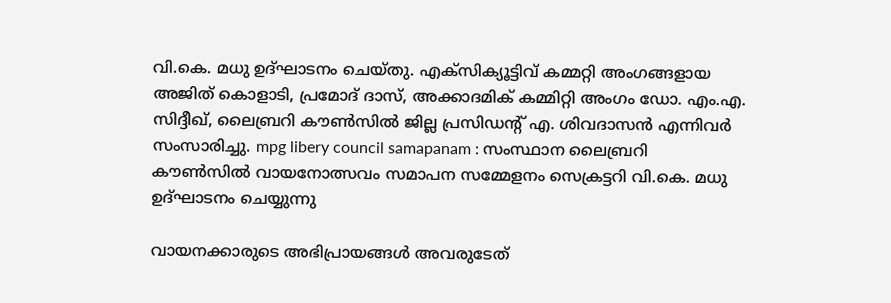വി.കെ. മധു ഉദ്ഘാടനം ചെയ്തു. എക്സിക്യൂട്ടിവ് കമ്മറ്റി അംഗങ്ങളായ അജിത് കൊളാടി, പ്രമോദ് ദാസ്, അക്കാദമിക് കമ്മിറ്റി അംഗം ഡോ. എം.എ. സിദ്ദീഖ്, ലൈബ്രറി കൗണ്‍സില്‍ ജില്ല പ്രസിഡന്‍റ് എ. ശിവദാസന്‍ എന്നിവര്‍ സംസാരിച്ചു. mpg libery council samapanam : സംസ്ഥാന ലൈബ്രറി കൗണ്‍സില്‍ വായനോത്സവം സമാപന സമ്മേളനം സെക്രട്ടറി വി.കെ. മധു ഉദ്ഘാടനം ചെയ്യുന്നു

വായനക്കാരുടെ അഭിപ്രായങ്ങള്‍ അവരുടേത്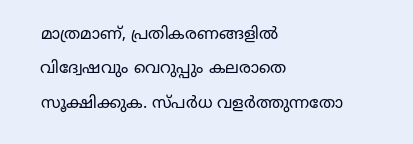മാത്രമാണ്, പ്രതികരണങ്ങളിൽ വിദ്വേഷവും വെറുപ്പും കലരാതെ സൂക്ഷിക്കുക. സ്പർധ വളർത്തുന്നതോ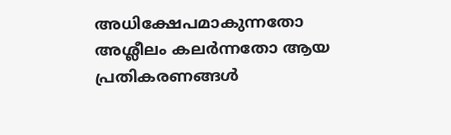അധിക്ഷേപമാകുന്നതോ അശ്ലീലം കലർന്നതോ ആയ പ്രതികരണങ്ങൾ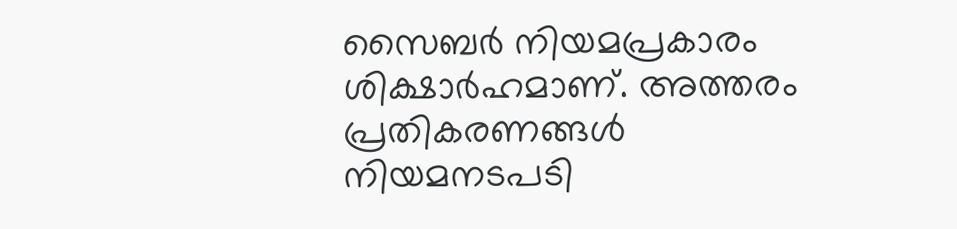സൈബർ നിയമപ്രകാരം ശിക്ഷാർഹമാണ്. അത്തരം പ്രതികരണങ്ങൾ നിയമനടപടി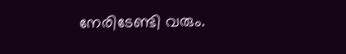നേരിടേണ്ടി വരും.